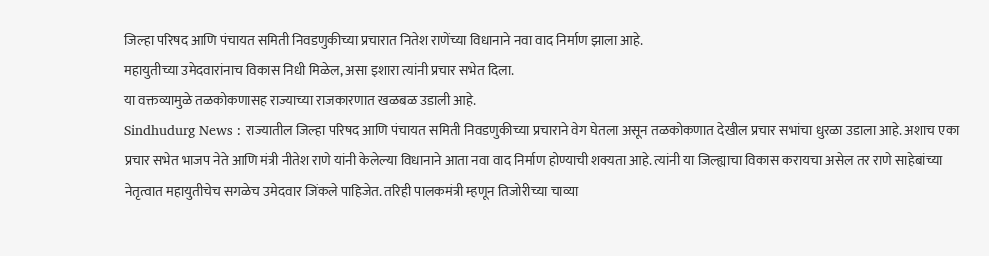जिल्हा परिषद आणि पंचायत समिती निवडणुकीच्या प्रचारात नितेश राणेंच्या विधानाने नवा वाद निर्माण झाला आहे.
महायुतीच्या उमेदवारांनाच विकास निधी मिळेल, असा इशारा त्यांनी प्रचार सभेत दिला.
या वक्तव्यामुळे तळकोकणासह राज्याच्या राजकारणात खळबळ उडाली आहे.
Sindhudurg News : राज्यातील जिल्हा परिषद आणि पंचायत समिती निवडणुकीच्या प्रचाराने वेग घेतला असून तळकोकणात देखील प्रचार सभांचा धुरळा उडाला आहे. अशाच एका प्रचार सभेत भाजप नेते आणि मंत्री नीतेश राणे यांनी केलेल्या विधानाने आता नवा वाद निर्माण होण्याची शक्यता आहे. त्यांनी या जिल्ह्याचा विकास करायचा असेल तर राणे साहेबांच्या नेतृत्वात महायुतीचेच सगळेच उमेदवार जिंकले पाहिजेत. तरिही पालकमंत्री म्हणून तिजोरीच्या चाव्या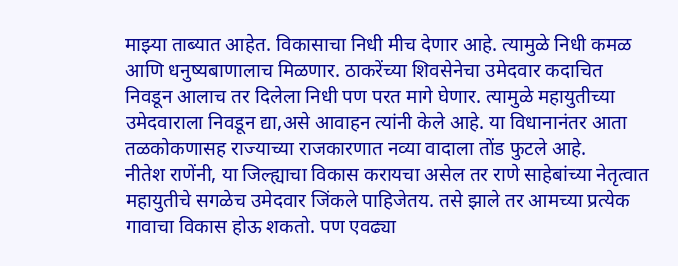माझ्या ताब्यात आहेत. विकासाचा निधी मीच देणार आहे. त्यामुळे निधी कमळ आणि धनुष्यबाणालाच मिळणार. ठाकरेंच्या शिवसेनेचा उमेदवार कदाचित निवडून आलाच तर दिलेला निधी पण परत मागे घेणार. त्यामुळे महायुतीच्या उमेदवाराला निवडून द्या,असे आवाहन त्यांनी केले आहे. या विधानानंतर आता तळकोकणासह राज्याच्या राजकारणात नव्या वादाला तोंड फुटले आहे.
नीतेश राणेंनी, या जिल्ह्याचा विकास करायचा असेल तर राणे साहेबांच्या नेतृत्वात महायुतीचे सगळेच उमेदवार जिंकले पाहिजेतय. तसे झाले तर आमच्या प्रत्येक गावाचा विकास होऊ शकतो. पण एवढ्या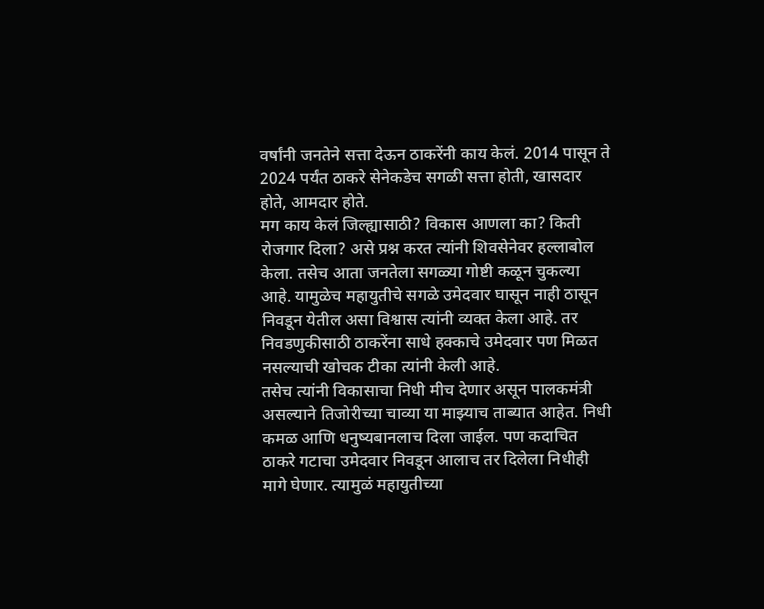वर्षांनी जनतेने सत्ता देऊन ठाकरेंनी काय केलं. 2014 पासून ते 2024 पर्यंत ठाकरे सेनेकडेच सगळी सत्ता होती, खासदार होते, आमदार होते.
मग काय केलं जिल्ह्यासाठी? विकास आणला का? किती रोजगार दिला? असे प्रश्न करत त्यांनी शिवसेनेवर हल्लाबोल केला. तसेच आता जनतेला सगळ्या गोष्टी कळून चुकल्या आहे. यामुळेच महायुतीचे सगळे उमेदवार घासून नाही ठासून निवडून येतील असा विश्वास त्यांनी व्यक्त केला आहे. तर निवडणुकीसाठी ठाकरेंना साधे हक्काचे उमेदवार पण मिळत नसल्याची खोचक टीका त्यांनी केली आहे.
तसेच त्यांनी विकासाचा निधी मीच देणार असून पालकमंत्री असल्याने तिजोरीच्या चाव्या या माझ्याच ताब्यात आहेत. निधी कमळ आणि धनुष्यबानलाच दिला जाईल. पण कदाचित ठाकरे गटाचा उमेदवार निवडून आलाच तर दिलेला निधीही मागे घेणार. त्यामुळं महायुतीच्या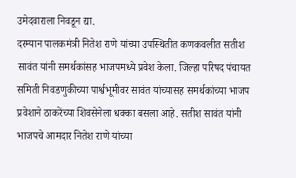उमेदवाराला निवडून द्या.
दरम्यान पालकमंत्री नितेश राणे यांच्या उपस्थितीत कणकवलीत सतीश सावंत यांनी समर्थकांसह भाजपमध्ये प्रवेश केला. जिल्हा परिषद पंचायत समिती निवडणुकीच्या पार्श्वभूमीवर सावंत यांच्यासह समर्थकांच्या भाजप प्रवेशाने ठाकरेंच्या शिवसेनेला धक्का बसला आहे. सतीश सावंत यांनी भाजपचे आमदार नितेश राणे यांच्या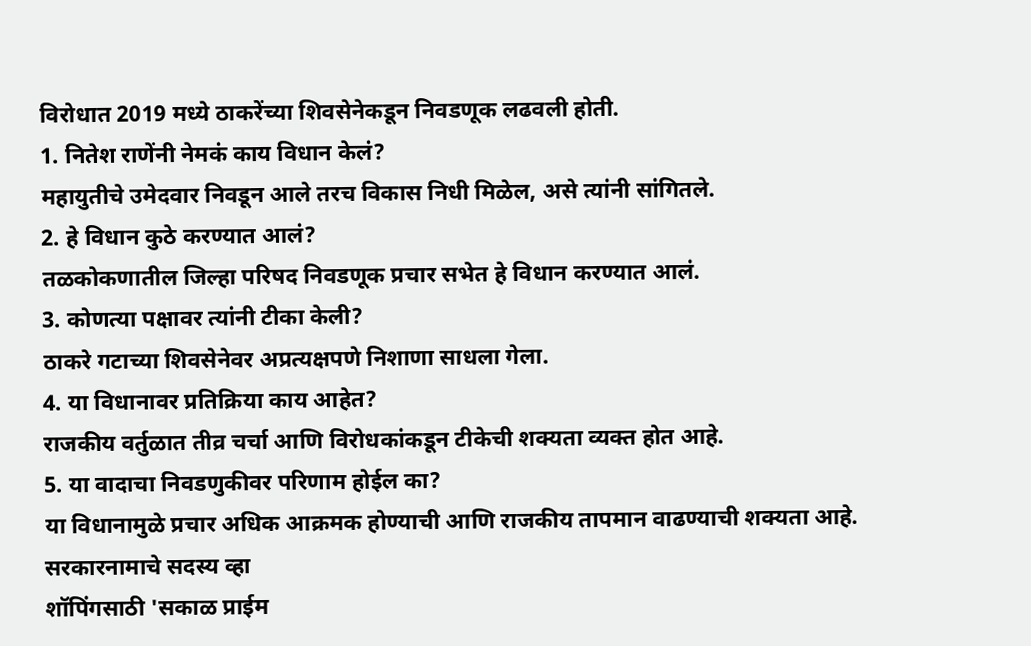विरोधात 2019 मध्ये ठाकरेंच्या शिवसेनेकडून निवडणूक लढवली होती.
1. नितेश राणेंनी नेमकं काय विधान केलं?
महायुतीचे उमेदवार निवडून आले तरच विकास निधी मिळेल, असे त्यांनी सांगितले.
2. हे विधान कुठे करण्यात आलं?
तळकोकणातील जिल्हा परिषद निवडणूक प्रचार सभेत हे विधान करण्यात आलं.
3. कोणत्या पक्षावर त्यांनी टीका केली?
ठाकरे गटाच्या शिवसेनेवर अप्रत्यक्षपणे निशाणा साधला गेला.
4. या विधानावर प्रतिक्रिया काय आहेत?
राजकीय वर्तुळात तीव्र चर्चा आणि विरोधकांकडून टीकेची शक्यता व्यक्त होत आहे.
5. या वादाचा निवडणुकीवर परिणाम होईल का?
या विधानामुळे प्रचार अधिक आक्रमक होण्याची आणि राजकीय तापमान वाढण्याची शक्यता आहे.
सरकारनामाचे सदस्य व्हा
शॉपिंगसाठी 'सकाळ प्राईम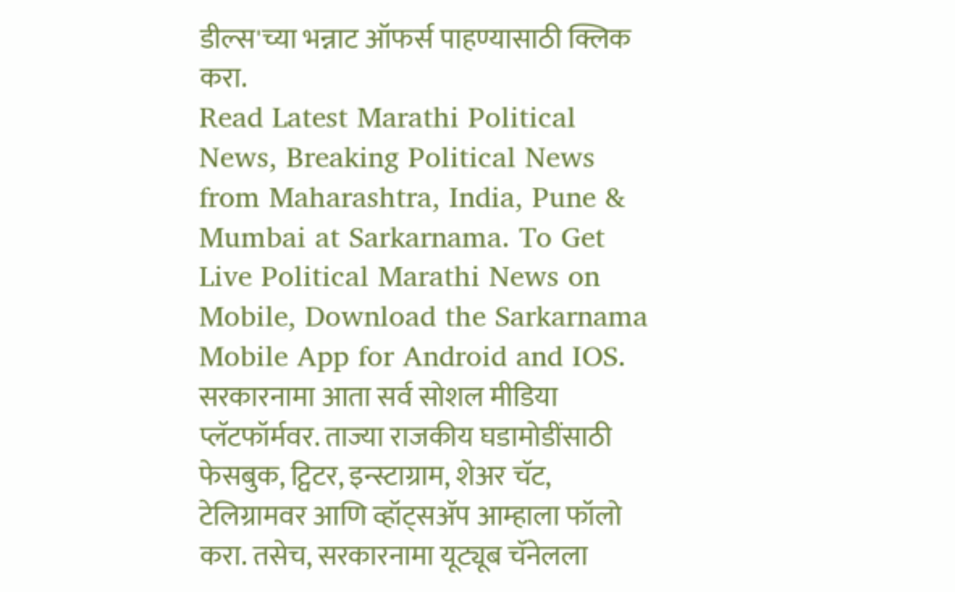डील्स'च्या भन्नाट ऑफर्स पाहण्यासाठी क्लिक करा.
Read Latest Marathi Political News, Breaking Political News from Maharashtra, India, Pune & Mumbai at Sarkarnama. To Get Live Political Marathi News on Mobile, Download the Sarkarnama Mobile App for Android and IOS. सरकारनामा आता सर्व सोशल मीडिया प्लॅटफॉर्मवर. ताज्या राजकीय घडामोडींसाठी फेसबुक, ट्विटर, इन्स्टाग्राम, शेअर चॅट, टेलिग्रामवर आणि व्हॉट्सॲप आम्हाला फॉलो करा. तसेच, सरकारनामा यूट्यूब चॅनेलला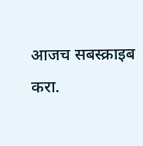आजच सबस्क्राइब करा.